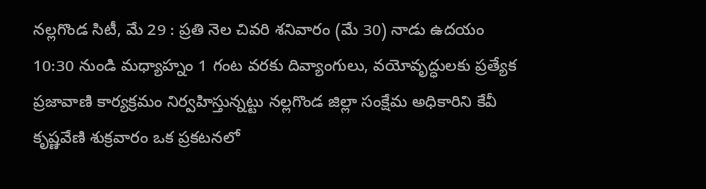నల్లగొండ సిటీ, మే 29 : ప్రతి నెల చివరి శనివారం (మే 30) నాడు ఉదయం 10:30 నుండి మధ్యాహ్నం 1 గంట వరకు దివ్యాంగులు, వయోవృద్ధులకు ప్రత్యేక ప్రజావాణి కార్యక్రమం నిర్వహిస్తున్నట్టు నల్లగొండ జిల్లా సంక్షేమ అధికారిని కేవీ కృష్ణవేణి శుక్రవారం ఒక ప్రకటనలో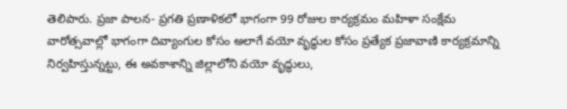తెలిపారు. ప్రజా పాలన- ప్రగతి ప్రణాళికలో భాగంగా 99 రోజుల కార్యక్రమం మహిళా సంక్షేమ వారోత్సవాల్లో భాగంగా దివ్యాంగుల కోసం అలాగే వయో వృద్ధుల కోసం ప్రత్యేక ప్రజావాణి కార్యక్రమాన్ని నిర్వహిస్తున్నట్టు, ఈ అవకాశాన్ని జిల్లాలోని వయో వృద్ధులు,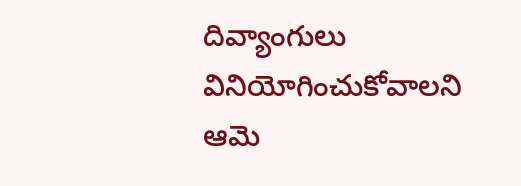దివ్యాంగులు వినియోగించుకోవాలని ఆమె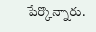పేర్కొన్నారు.